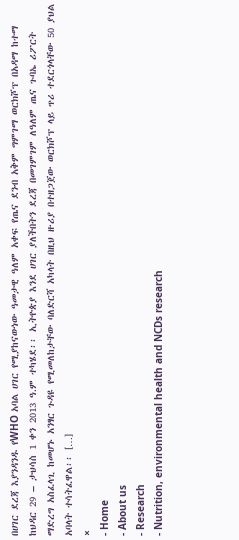በሀገር ደረጃ እያንዳንዱ የWHO አባል ሀገር የሚያከናውነው ዓመታዊ ዓለም አቀፍ የጤና ደንብ አቅም ግምገማ ወርክሾፕ በአዳማ ከተማ ከህዳር 29 – ታህሳስ 1 ቀን 2013 ዓ.ም ተካሄደ፡፡ ኢትዮጵያ እንደ ሀገር ያለችበትን ደረጃ በመገምገም ለዓለም ጤና ጉባኤ ሪፖርት ማድረግ አስፈላጊ ከመሆኑ አንፃር ጉዳዩ የሚመለከታቸው ባለድርሻ አካላት በዚህ ዙሪያ በተዘጋጀው ወርክሾፕ ላይ ጥሪ ተደርጎላቸው 50 ያህል አባላት ተሳትፈዋል፡፡ […]
×
- Home
- About us
- Research
- Nutrition, environmental health and NCDs research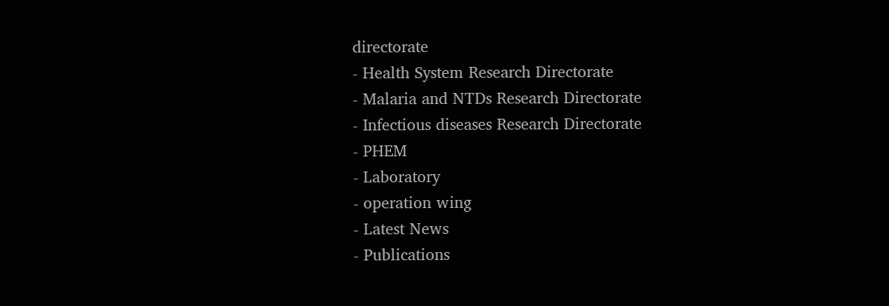directorate
- Health System Research Directorate
- Malaria and NTDs Research Directorate
- Infectious diseases Research Directorate
- PHEM
- Laboratory
- operation wing
- Latest News
- Publications